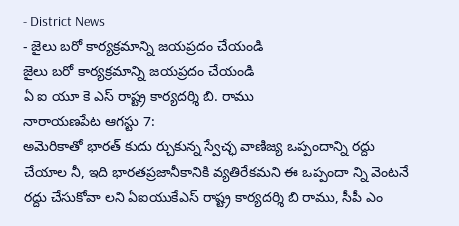- District News
- జైలు బరో కార్యక్రమాన్ని జయప్రదం చేయండి
జైలు బరో కార్యక్రమాన్ని జయప్రదం చేయండి
ఏ ఐ యూ కె ఎస్ రాష్ట్ర కార్యదర్శి బి. రాము
నారాయణపేట ఆగస్టు 7:
అమెరికాతో భారత్ కుదు ర్చుకున్న స్వేచ్ఛ వాణిజ్య ఒప్పందాన్ని రద్దు చేయాల నీ, ఇది భారతప్రజానీకానికి వ్యతిరేకమని ఈ ఒప్పందా న్ని వెంటనే రద్దు చేసుకోవా లని ఏఐయుకేఎస్ రాష్ట్ర కార్యదర్శి బి రాము, సీపీ ఎం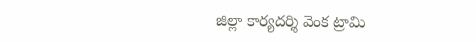జిల్లా కార్యదర్శి వెంక ట్రామి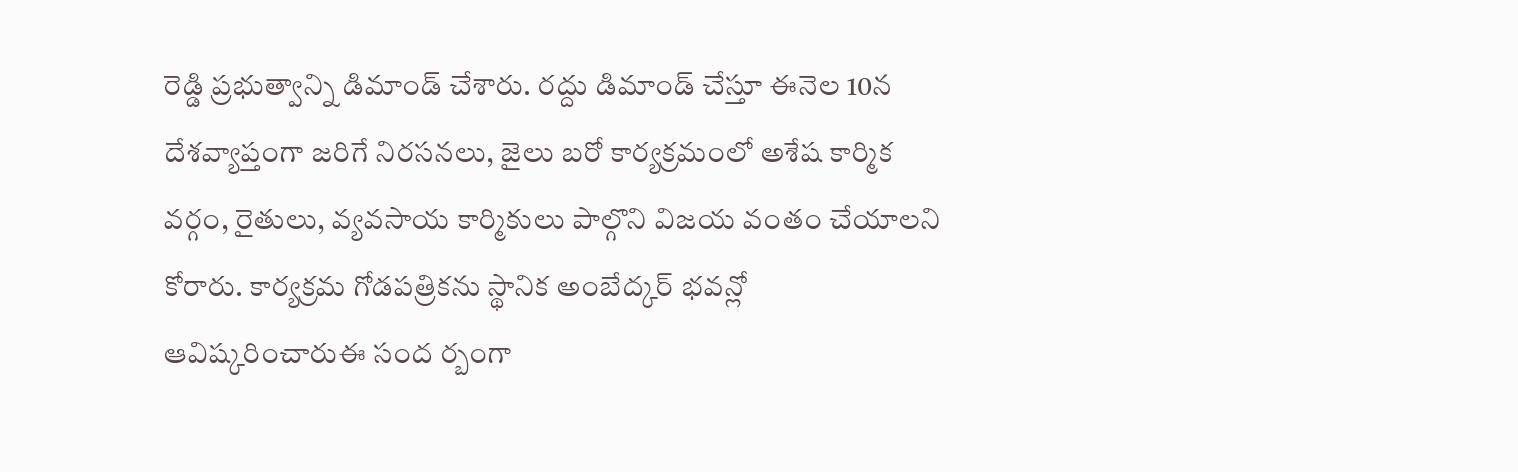రెడ్డి ప్రభుత్వాన్ని డిమాండ్ చేశారు. రద్దు డిమాండ్ చేస్తూ ఈనెల 10న దేశవ్యాప్తంగా జరిగే నిరసనలు, జైలు బరో కార్యక్రమంలో అశేష కార్మిక వర్గం, రైతులు, వ్యవసాయ కార్మికులు పాల్గొని విజయ వంతం చేయాలని కోరారు. కార్యక్రమ గోడపత్రికను స్థానిక అంబేద్కర్ భవన్లో ఆవిష్కరించారుఈ సంద ర్బంగా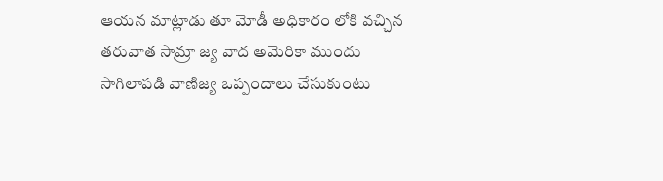ఆయన మాట్లాడు తూ మోడీ అధికారం లోకి వచ్చిన తరువాత సామ్రా జ్య వాద అమెరికా ముందు సాగిలాపడి వాణిజ్య ఒప్పందాలు చేసుకుంటు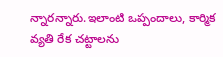న్నారన్నారు.ఇలాంటి ఒప్పందాలు, కార్మిక వ్యతి రేక చట్టాలను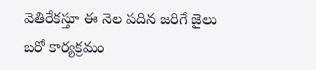వెతిరేకస్తూ ఈ నెల పదిన జరిగే జైలు బరో కార్యక్రమం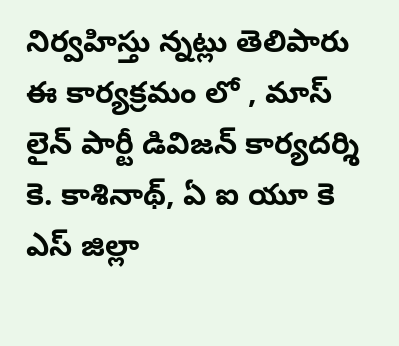నిర్వహిస్తు న్నట్లు తెలిపారు ఈ కార్యక్రమం లో , మాస్ లైన్ పార్టీ డివిజన్ కార్యదర్శి కె. కాశినాథ్, ఏ ఐ యూ కె ఎస్ జిల్లా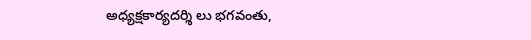అధ్యక్షకార్యదర్శి లు భగవంతు,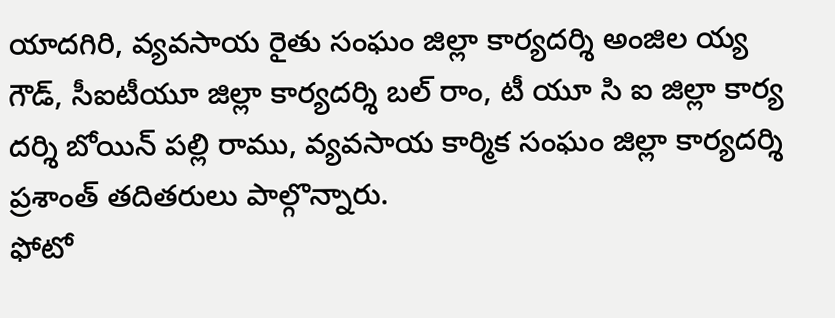యాదగిరి, వ్యవసాయ రైతు సంఘం జిల్లా కార్యదర్శి అంజిల య్య గౌడ్, సీఐటీయూ జిల్లా కార్యదర్శి బల్ రాం, టీ యూ సి ఐ జిల్లా కార్య దర్శి బోయిన్ పల్లి రాము, వ్యవసాయ కార్మిక సంఘం జిల్లా కార్యదర్శి ప్రశాంత్ తదితరులు పాల్గొన్నారు.
ఫోటో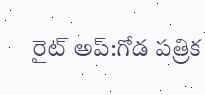రైట్ అప్:గోడ పత్రిక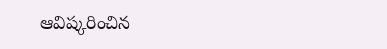ఆవిష్కరించిన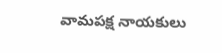వామపక్ష నాయకులు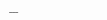___